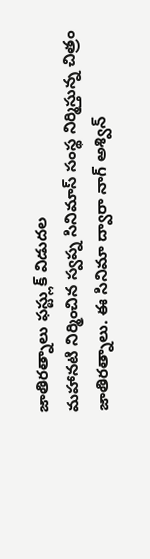జాతిరత్నాలు ఫస్ట్లుక్ విడుదల
మహానటి నిర్మించిన స్వప్న సినిమాస్ సంస్థ నిర్మిస్తున్న చిత్రం జాతిరత్నాలు. ఈ సినిమా ద్వారా నాగ్ అశ్విన్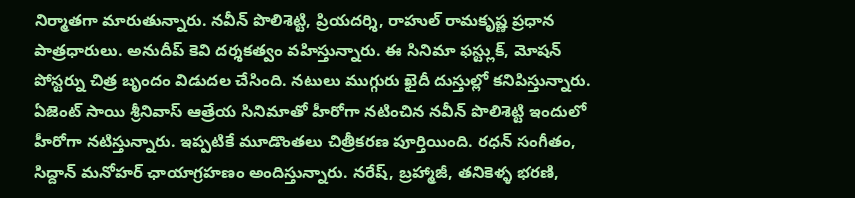నిర్మాతగా మారుతున్నారు. నవీన్ పొలిశెట్టి, ప్రియదర్శి, రాహుల్ రామకృష్ణ ప్రధాన పాత్రధారులు. అనుదీప్ కెవి దర్శకత్వం వహిస్తున్నారు. ఈ సినిమా ఫస్ట్లుక్, మోషన్ పోస్టర్ను చిత్ర బృందం విడుదల చేసింది. నటులు ముగ్గురు ఖైదీ దుస్తుల్లో కనిపిస్తున్నారు. ఏజెంట్ సాయి శ్రీనివాస్ ఆత్రేయ సినిమాతో హీరోగా నటించిన నవీన్ పొలిశెట్టి ఇందులో హీరోగా నటిస్తున్నారు. ఇప్పటికే మూడొంతలు చిత్రీకరణ పూర్తియింది. రధన్ సంగీతం, సిద్దాన్ మనోహర్ ఛాయాగ్రహణం అందిస్తున్నారు. నరేష్, బ్రహ్మాజీ, తనికెళ్ళ భరణి,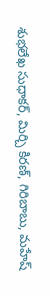శుభలేఖ సుధాకర్, మిర్చి కిరణ్, గిరిబాబు, మహేష్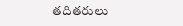తదితరులు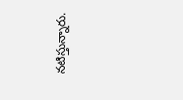నటిస్తున్నారు.